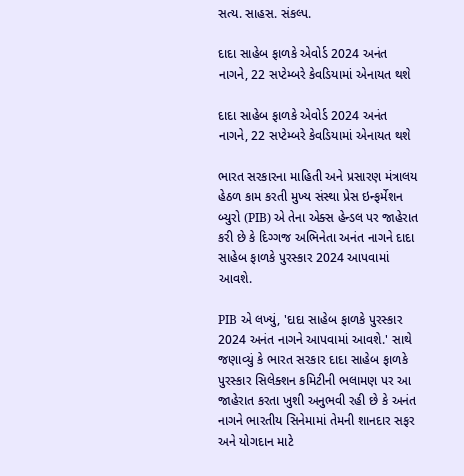સત્ય. સાહસ. સંકલ્પ.

દાદા સાહેબ ફાળકે એવોર્ડ 2024 અનંત નાગને, 22 સપ્ટેમ્બરે કેવડિયામાં એનાયત થશે

દાદા સાહેબ ફાળકે એવોર્ડ 2024 અનંત નાગને, 22 સપ્ટેમ્બરે કેવડિયામાં એનાયત થશે

ભારત સરકારના માહિતી અને પ્રસારણ મંત્રાલય હેઠળ કામ કરતી મુખ્ય સંસ્થા પ્રેસ ઇન્ફર્મેશન બ્યુરો (PIB) એ તેના એક્સ હેન્ડલ પર જાહેરાત કરી છે કે દિગ્ગજ અભિનેતા અનંત નાગને દાદા સાહેબ ફાળકે પુરસ્કાર 2024 આપવામાં આવશે.

PIB એ લખ્યું, 'દાદા સાહેબ ફાળકે પુરસ્કાર 2024 અનંત નાગને આપવામાં આવશે.' સાથે જણાવ્યું કે ભારત સરકાર દાદા સાહેબ ફાળકે પુરસ્કાર સિલેક્શન કમિટીની ભલામણ પર આ જાહેરાત કરતા ખુશી અનુભવી રહી છે કે અનંત નાગને ભારતીય સિનેમામાં તેમની શાનદાર સફર અને યોગદાન માટે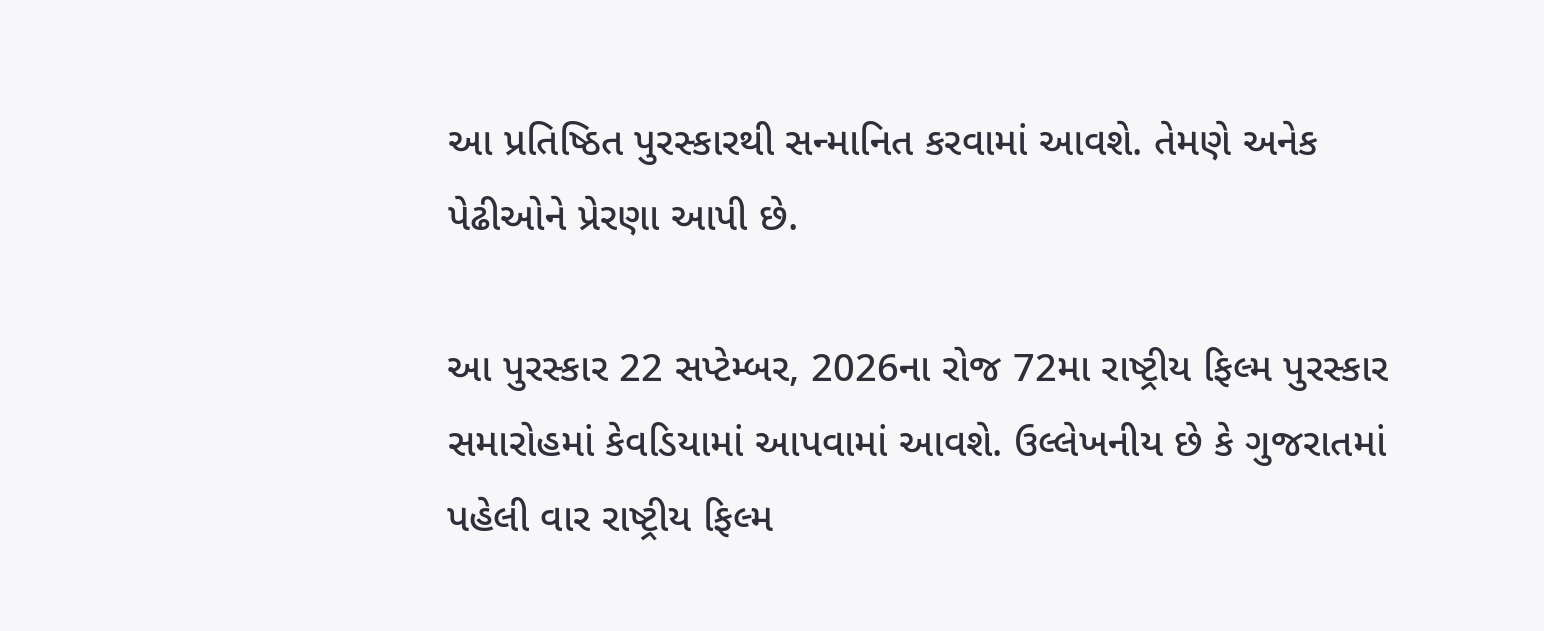આ પ્રતિષ્ઠિત પુરસ્કારથી સન્માનિત કરવામાં આવશે. તેમણે અનેક પેઢીઓને પ્રેરણા આપી છે.

આ પુરસ્કાર 22 સપ્ટેમ્બર, 2026ના રોજ 72મા રાષ્ટ્રીય ફિલ્મ પુરસ્કાર સમારોહમાં કેવડિયામાં આપવામાં આવશે. ઉલ્લેખનીય છે કે ગુજરાતમાં પહેલી વાર રાષ્ટ્રીય ફિલ્મ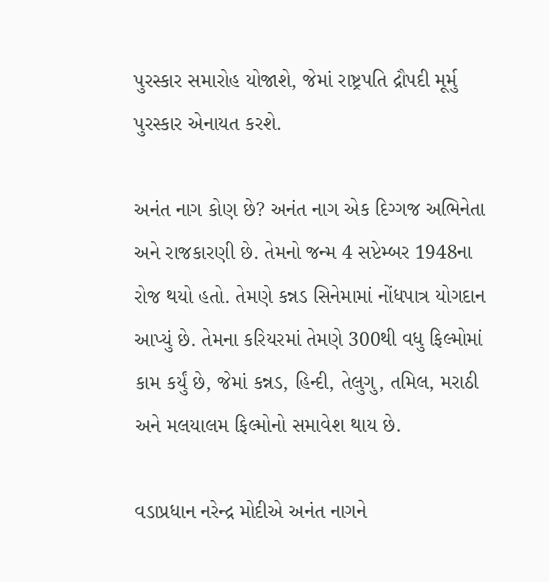પુરસ્કાર સમારોહ યોજાશે, જેમાં રાષ્ટ્રપતિ દ્રૌપદી મૂર્મુ પુરસ્કાર એનાયત કરશે.

અનંત નાગ કોણ છે? અનંત નાગ એક દિગ્ગજ અભિનેતા અને રાજકારણી છે. તેમનો જન્મ 4 સપ્ટેમ્બર 1948ના રોજ થયો હતો. તેમણે કન્નડ સિનેમામાં નોંધપાત્ર યોગદાન આપ્યું છે. તેમના કરિયરમાં તેમણે 300થી વધુ ફિલ્મોમાં કામ કર્યું છે, જેમાં કન્નડ, હિન્દી, તેલુગુ, તમિલ, મરાઠી અને મલયાલમ ફિલ્મોનો સમાવેશ થાય છે.

વડાપ્રધાન નરેન્દ્ર મોદીએ અનંત નાગને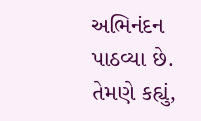અભિનંદન પાઠવ્યા છે. તેમણે કહ્યું,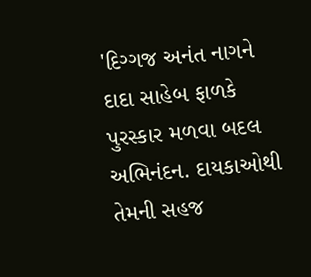'દિગ્ગજ અનંત નાગને દાદા સાહેબ ફાળકે પુરસ્કાર મળવા બદલ અભિનંદન. દાયકાઓથી તેમની સહજ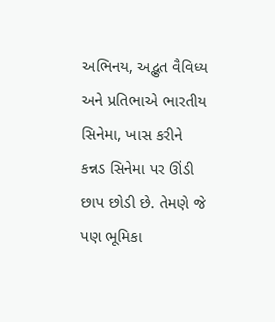અભિનય, અદ્ભુત વૈવિધ્ય અને પ્રતિભાએ ભારતીય સિનેમા, ખાસ કરીને કન્નડ સિનેમા પર ઊંડી છાપ છોડી છે. તેમણે જે પણ ભૂમિકા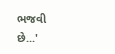ભજવી છે...'